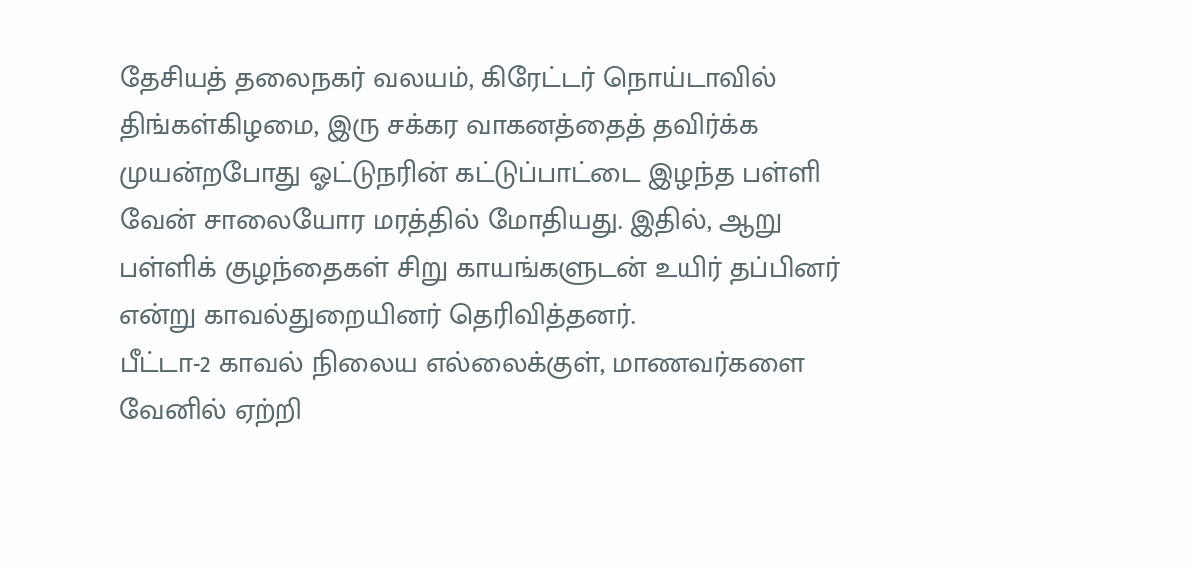தேசியத் தலைநகர் வலயம், கிரேட்டர் நொய்டாவில் திங்கள்கிழமை, இரு சக்கர வாகனத்தைத் தவிர்க்க முயன்றபோது ஓட்டுநரின் கட்டுப்பாட்டை இழந்த பள்ளி வேன் சாலையோர மரத்தில் மோதியது. இதில், ஆறு பள்ளிக் குழந்தைகள் சிறு காயங்களுடன் உயிர் தப்பினர் என்று காவல்துறையினர் தெரிவித்தனர்.
பீட்டா-2 காவல் நிலைய எல்லைக்குள், மாணவர்களை வேனில் ஏற்றி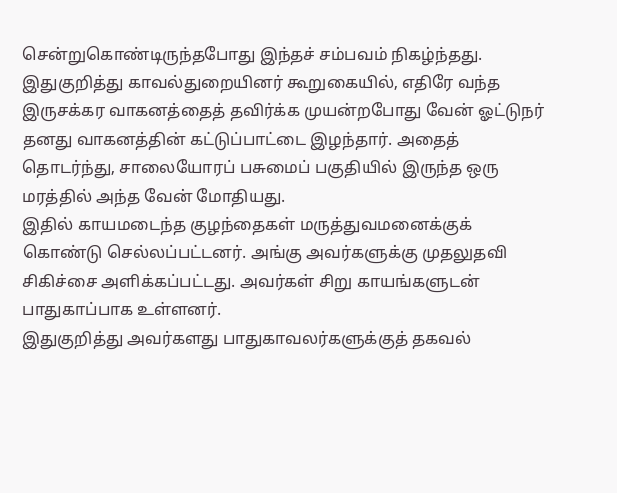சென்றுகொண்டிருந்தபோது இந்தச் சம்பவம் நிகழ்ந்தது.
இதுகுறித்து காவல்துறையினர் கூறுகையில், எதிரே வந்த இருசக்கர வாகனத்தைத் தவிர்க்க முயன்றபோது வேன் ஓட்டுநர் தனது வாகனத்தின் கட்டுப்பாட்டை இழந்தார். அதைத் தொடர்ந்து, சாலையோரப் பசுமைப் பகுதியில் இருந்த ஒரு மரத்தில் அந்த வேன் மோதியது.
இதில் காயமடைந்த குழந்தைகள் மருத்துவமனைக்குக் கொண்டு செல்லப்பட்டனர். அங்கு அவர்களுக்கு முதலுதவி சிகிச்சை அளிக்கப்பட்டது. அவர்கள் சிறு காயங்களுடன் பாதுகாப்பாக உள்ளனர்.
இதுகுறித்து அவர்களது பாதுகாவலர்களுக்குத் தகவல்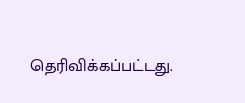தெரிவிக்கப்பட்டது.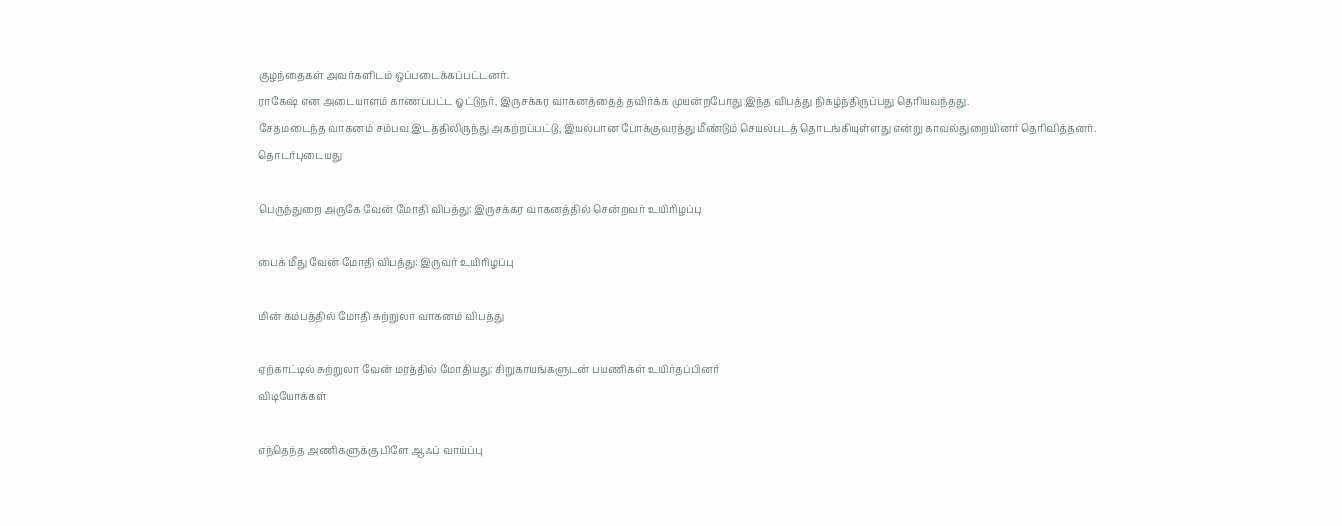குழந்தைகள் அவர்களிடம் ஒப்படைக்கப்பட்டனர்.
ராகேஷ் என அடையாளம் காணப்பட்ட ஓட்டுநர், இருசக்கர வாகனத்தைத் தவிர்க்க முயன்றபோது இந்த விபத்து நிகழ்ந்திருப்பது தெரியவந்தது.
சேதமடைந்த வாகனம் சம்பவ இடத்திலிருந்து அகற்றப்பட்டு, இயல்பான போக்குவரத்து மீண்டும் செயல்படத் தொடங்கியுள்ளது என்று காவல்துறையினர் தெரிவித்தனர்.
தொடர்புடையது

பெருந்துறை அருகே வேன் மோதி விபத்து: இருசக்கர வாகனத்தில் சென்றவர் உயிரிழப்பு

பைக் மீது வேன் மோதி விபத்து: இருவர் உயிரிழப்பு

மின் கம்பத்தில் மோதி சுற்றுலா வாகனம் விபத்து

ஏற்காட்டில் சுற்றுலா வேன் மரத்தில் மோதியது: சிறுகாயங்களுடன் பயணிகள் உயிர்தப்பினர்
விடியோக்கள்

எந்தெந்த அணிகளுக்கு பிளே ஆஃப் வாய்ப்பு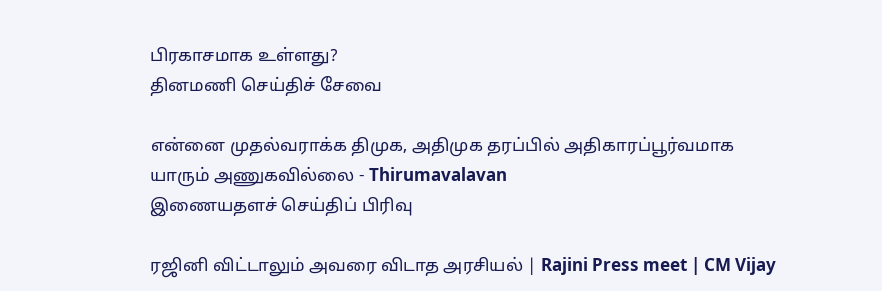பிரகாசமாக உள்ளது?
தினமணி செய்திச் சேவை

என்னை முதல்வராக்க திமுக, அதிமுக தரப்பில் அதிகாரப்பூர்வமாக யாரும் அணுகவில்லை - Thirumavalavan
இணையதளச் செய்திப் பிரிவு

ரஜினி விட்டாலும் அவரை விடாத அரசியல் | Rajini Press meet | CM Vijay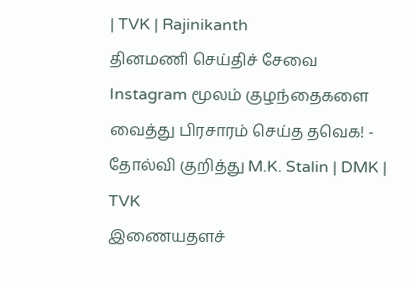| TVK | Rajinikanth
தினமணி செய்திச் சேவை
Instagram மூலம் குழந்தைகளை வைத்து பிரசாரம் செய்த தவெக! - தோல்வி குறித்து M.K. Stalin | DMK | TVK
இணையதளச்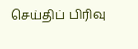செய்திப் பிரிவு